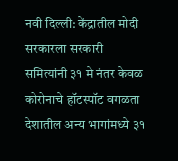नवी दिल्ली: केंद्रातील मोदी सरकारला सरकारी समित्यांनी ३१ मे नंतर केवळ कोरोनाचे हॉटस्पॉट वगळता देशातील अन्य भागांमध्ये ३१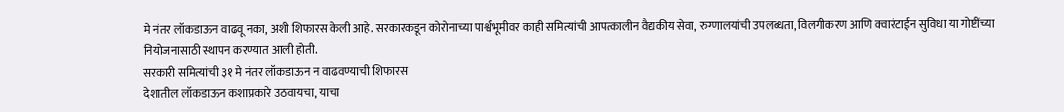मे नंतर लॉकडाऊन वाढवू नका, अशी शिफारस केली आहे. सरकारकडून कोरोनाच्या पार्श्वभूमीवर काही समित्यांची आपत्कालीन वैद्यकीय सेवा, रुग्णालयांची उपलब्धता, विलगीकरण आणि क्वारंटाईन सुविधा या गोष्टींच्या नियोजनासाठी स्थापन करण्यात आली होती.
सरकारी समित्यांची ३१ मे नंतर लॉकडाऊन न वाढवण्याची शिफारस
देशातील लॉकडाऊन कशाप्रकारे उठवायचा, याचा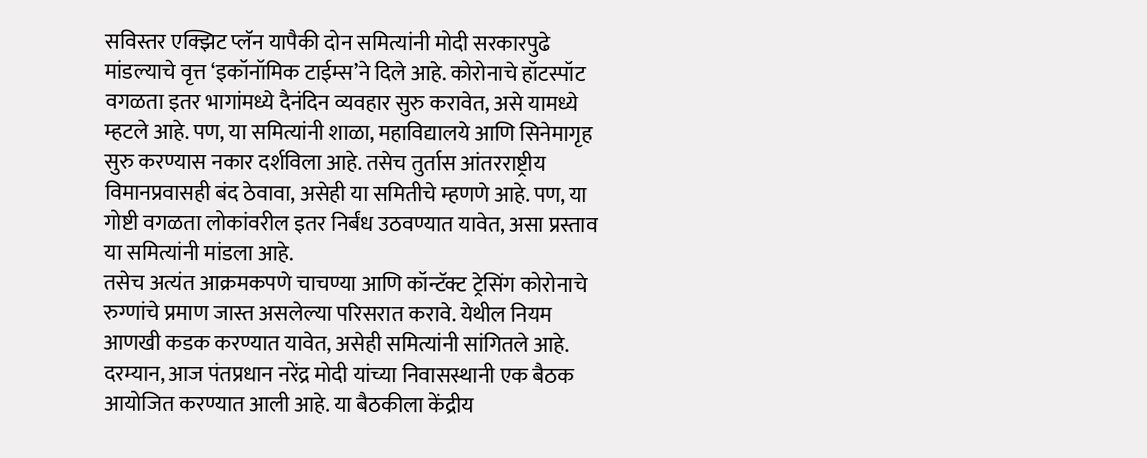सविस्तर एक्झिट प्लॅन यापैकी दोन समित्यांनी मोदी सरकारपुढे मांडल्याचे वृत्त ‘इकॉनॉमिक टाईम्स’ने दिले आहे. कोरोनाचे हॉटस्पॉट वगळता इतर भागांमध्ये दैनंदिन व्यवहार सुरु करावेत, असे यामध्ये म्हटले आहे. पण, या समित्यांनी शाळा, महाविद्यालये आणि सिनेमागृह सुरु करण्यास नकार दर्शविला आहे. तसेच तुर्तास आंतरराष्ट्रीय विमानप्रवासही बंद ठेवावा, असेही या समितीचे म्हणणे आहे. पण, या गोष्टी वगळता लोकांवरील इतर निर्बंध उठवण्यात यावेत, असा प्रस्ताव या समित्यांनी मांडला आहे.
तसेच अत्यंत आक्रमकपणे चाचण्या आणि कॉन्टॅक्ट ट्रेसिंग कोरोनाचे रुग्णांचे प्रमाण जास्त असलेल्या परिसरात करावे. येथील नियम आणखी कडक करण्यात यावेत, असेही समित्यांनी सांगितले आहे. दरम्यान, आज पंतप्रधान नरेंद्र मोदी यांच्या निवासस्थानी एक बैठक आयोजित करण्यात आली आहे. या बैठकीला केंद्रीय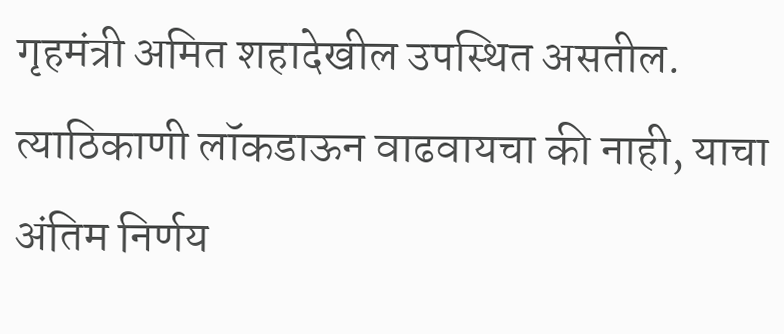गृहमंत्री अमित शहादेखील उपस्थित असतील. त्याठिकाणी लॉकडाऊन वाढवायचा की नाही, याचा अंतिम निर्णय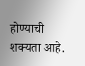होण्याची शक्यता आहे.